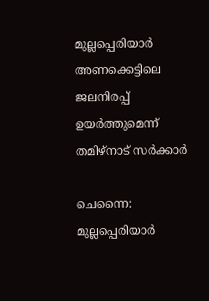മുല്ലപ്പെരിയാർ അണക്കെട്ടിലെ ജലനിരപ്പ് ഉയർത്തുമെന്ന് തമിഴ്നാട് സർക്കാർ

ചെന്നൈ: മുല്ലപ്പെരിയാർ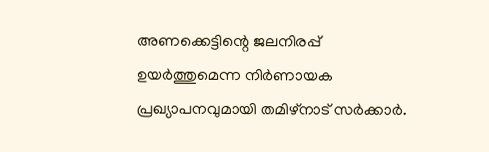അണക്കെട്ടിന്റെ ജലനിരപ്പ് ഉയർത്തുമെന്ന നിർണായക പ്രഖ്യാപനവുമായി തമിഴ്നാട് സർക്കാർ.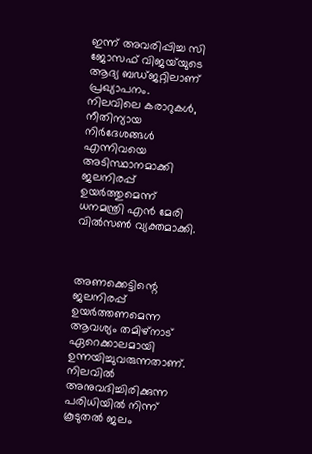ഇന്ന് അവരിപ്പിച്ച സി ജോസഫ് വിജയ്‌യുടെ ആദ്യ ബഡ്ജറ്റിലാണ് പ്രഖ്യാപനം. നിലവിലെ കരാറുകൾ, നീതിന്യായ നിർദേശങ്ങൾ എന്നിവയെ അടിസ്ഥാനമാക്കി ജലനിരപ്പ് ഉയർത്തുമെന്ന് ധനമന്ത്രി എൻ മേരി വിൽസൺ വ്യക്തമാക്കി.



അണക്കെട്ടിന്റെ ജലനിരപ്പ് ഉയർത്തണമെന്ന ആവശ്യം തമിഴ്നാട് ഏറെക്കാലമായി ഉന്നയിച്ചുവരുന്നതാണ്. നിലവിൽ അനുവദിച്ചിരിക്കുന്ന പരിധിയിൽ നിന്ന് കൂടുതൽ ജലം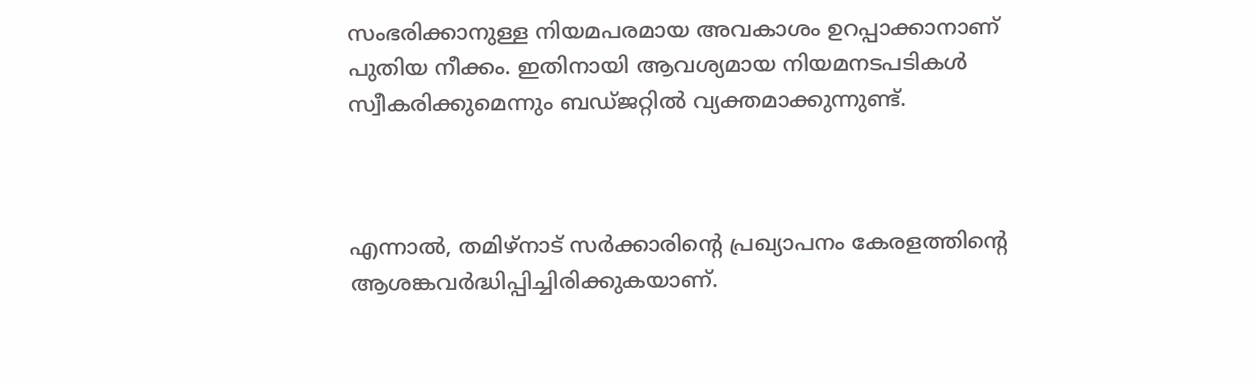സംഭരിക്കാനുള്ള നിയമപരമായ അവകാശം ഉറപ്പാക്കാനാണ് പുതിയ നീക്കം. ഇതിനായി ആവശ്യമായ നിയമനടപടികൾ സ്വീകരിക്കുമെന്നും ബഡ്ജറ്റിൽ വ്യക്തമാക്കുന്നുണ്ട്.



എന്നാൽ, തമിഴ്നാട് സർക്കാരിന്റെ പ്രഖ്യാപനം കേരളത്തിന്റെ ആശങ്കവർദ്ധിപ്പിച്ചിരിക്കുകയാണ്.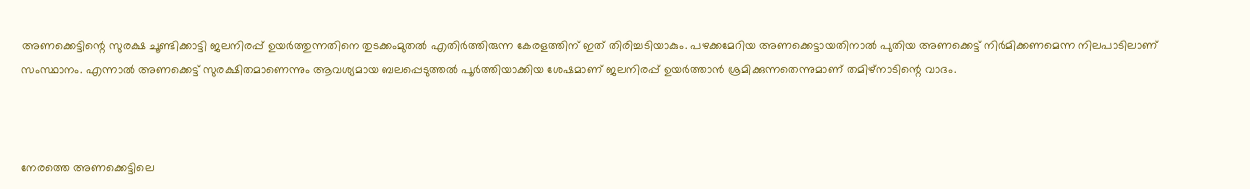അണക്കെട്ടിന്റെ സുരക്ഷ ചൂണ്ടിക്കാട്ടി ജലനിരപ്പ് ഉയർത്തുന്നതിനെ തുടക്കംമുതൽ എതിർത്തിരുന്ന കേരളത്തിന് ഇത് തിരിച്ചടിയാകും. പഴക്കമേറിയ അണക്കെട്ടായതിനാൽ പുതിയ അണക്കെട്ട് നിർമിക്കണമെന്ന നിലപാടിലാണ് സംസ്ഥാനം. എന്നാൽ അണക്കെട്ട് സുരക്ഷിതമാണെന്നും ആവശ്യമായ ബലപ്പെടുത്തൽ പൂർത്തിയാക്കിയ ശേഷമാണ് ജലനിരപ്പ് ഉയർത്താൻ ശ്രമിക്കുന്നതെന്നുമാണ് തമിഴ്നാടിന്റെ വാദം.



നേരത്തെ അണക്കെട്ടിലെ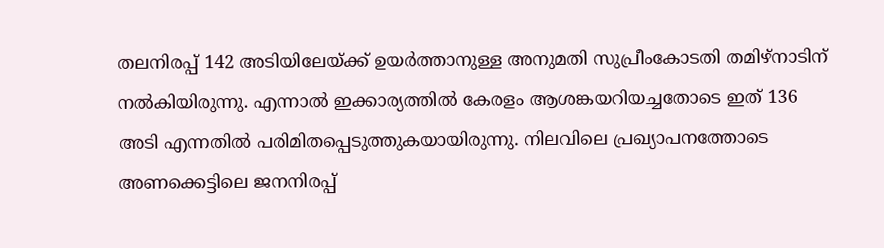തലനിരപ്പ് 142 അടിയിലേയ്ക്ക് ഉയർത്താനുള്ള അനുമതി സുപ്രീംകോടതി തമിഴ്നാടിന് നൽകിയിരുന്നു. എന്നാൽ ഇക്കാര്യത്തിൽ കേരളം ആശങ്കയറിയച്ചതോടെ ഇത് 136 അടി എന്നതിൽ പരിമിതപ്പെടുത്തുകയായിരുന്നു. നിലവിലെ പ്രഖ്യാപനത്തോടെ അണക്കെട്ടിലെ ജനനിരപ്പ്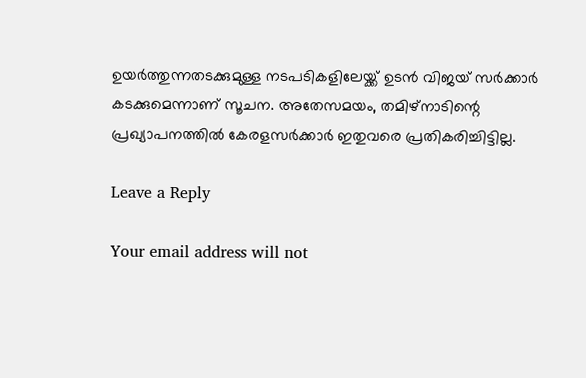ഉയർത്തുന്നതടക്കുമുള്ള നടപടികളിലേയ്ക്ക് ഉടൻ വിജയ് സ‌ർക്കാർ കടക്കുമെന്നാണ് സൂചന. അതേസമയം, തമിഴ്നാടിന്റെ പ്രഖ്യാപനത്തിൽ കേരളസർക്കാർ ഇതുവരെ പ്രതികരിച്ചിട്ടില്ല.

Leave a Reply

Your email address will not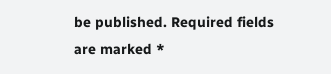be published. Required fields are marked *